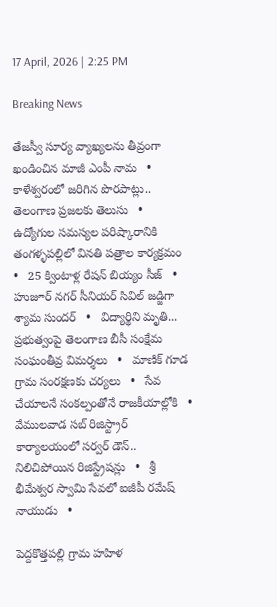17 April, 2026 | 2:25 PM

Breaking News

తేజస్వీ సూర్య వ్యాఖ్యలను తీవ్రంగా ఖండించిన మాజీ ఎంపీ నామ   •   కాళేశ్వరంలో జరిగిన పొరపాట్లు.. తెలంగాణ ప్రజలకు తెలుసు   •   ఉద్యోగుల సమస్యల పరిష్కారానికి తంగళ్ళపల్లిలో వినతి పత్రాల కార్యక్రమం   •   25 క్వింటాళ్ల రేషన్ బియ్యం సీజ్   •   హుజూర్ నగర్ సీనియర్ సివిల్ జడ్జిగా శ్యామ సుందర్   •   విద్యార్థిని మృతి... ప్రభుత్వంపై తెలంగాణ బీసీ సంక్షేమ సంఘంతీవ్ర విమర్శలు   •   మాణిక్ గూడ గ్రామ సంరక్షణకు చర్యలు   •   సేవ చేయాలనే సంకల్పంతోనే రాజకీయాల్లోకి   •   వేములవాడ సబ్ రిజిస్ట్రార్ కార్యాలయంలో సర్వర్ డౌన్.. నిలిచిపోయిన రిజిస్ట్రేషన్లు   •   శ్రీ భీమేశ్వర స్వామి సేవలో ఐజీపీ రమేష్ నాయుడు   •

పెద్దకొత్తపల్లి గ్రామ హహిళ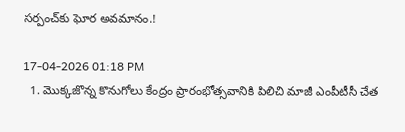సర్పంచ్‌కు ఘోర అవమానం.!

17-04-2026 01:18 PM
  1. మొక్కజొన్న కొనుగోలు కేంద్రం ప్రారంభోత్సవానికి పిలిచి మాజీ ఎంపీటీసీ చేత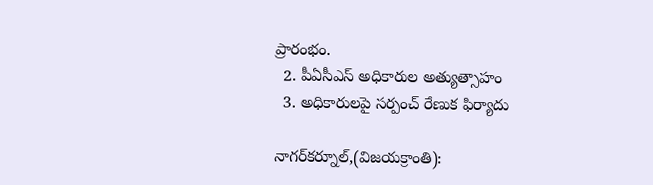ప్రారంభం.
  2. పీఏసీఎస్ అధికారుల అత్యుత్సాహం
  3. అధికారులపై సర్పంచ్ రేణుక ఫిర్యాదు

నాగర్‌కర్నూల్,(విజయక్రాంతి):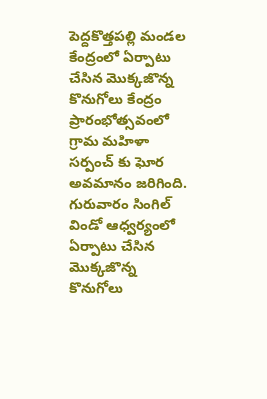పెద్దకొత్తపల్లి మండల కేంద్రంలో ఏర్పాటు చేసిన మొక్కజొన్న కొనుగోలు కేంద్రం ప్రారంభోత్సవంలో గ్రామ మహిళా సర్పంచ్‌ కు ఘోర అవమానం జరిగింది.  గురువారం సింగిల్ విండో ఆధ్వర్యంలో ఏర్పాటు చేసిన మొక్కజొన్న కొనుగోలు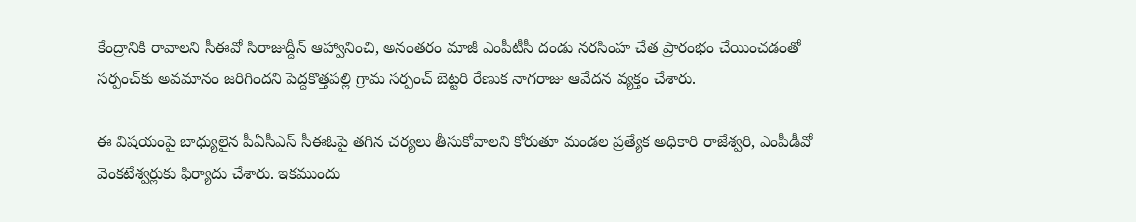కేంద్రానికి రావాలని సీఈవో సిరాజుద్దీన్ ఆహ్వానించి, అనంతరం మాజీ ఎంపీటీసీ దండు నరసింహ చేత ప్రారంభం చేయించడంతో సర్పంచ్‌కు అవమానం జరిగిందని పెద్దకొత్తపల్లి గ్రామ సర్పంచ్ బెట్టరి రేణుక నాగరాజు ఆవేదన వ్యక్తం చేశారు.

ఈ విషయంపై బాధ్యులైన పీఏసీఎస్ సీఈఓపై తగిన చర్యలు తీసుకోవాలని కోరుతూ మండల ప్రత్యేక అధికారి రాజేశ్వరి, ఎంపీడీవో వెంకటేశ్వర్లుకు ఫిర్యాదు చేశారు. ఇకముందు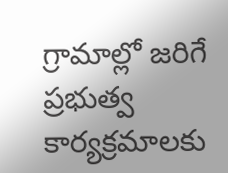గ్రామాల్లో జరిగే ప్రభుత్వ కార్యక్రమాలకు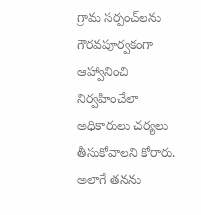గ్రామ సర్పంచ్‌లను గౌరవపూర్వకంగా ఆహ్వానించి నిర్వహించేలా అధికారులు చర్యలు తీసుకోవాలని కోరారు. అలాగే తనను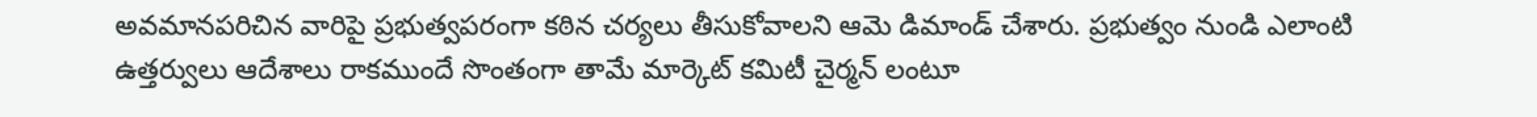అవమానపరిచిన వారిపై ప్రభుత్వపరంగా కఠిన చర్యలు తీసుకోవాలని ఆమె డిమాండ్ చేశారు. ప్రభుత్వం నుండి ఎలాంటి ఉత్తర్వులు ఆదేశాలు రాకముందే సొంతంగా తామే మార్కెట్ కమిటీ చైర్మన్ లంటూ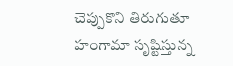చెప్పుకొని తిరుగుతూ హంగామా సృష్టిస్తున్న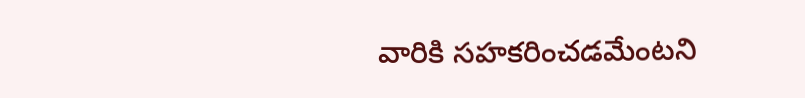వారికి సహకరించడమేంటని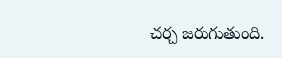చర్చ జరుగుతుంది.